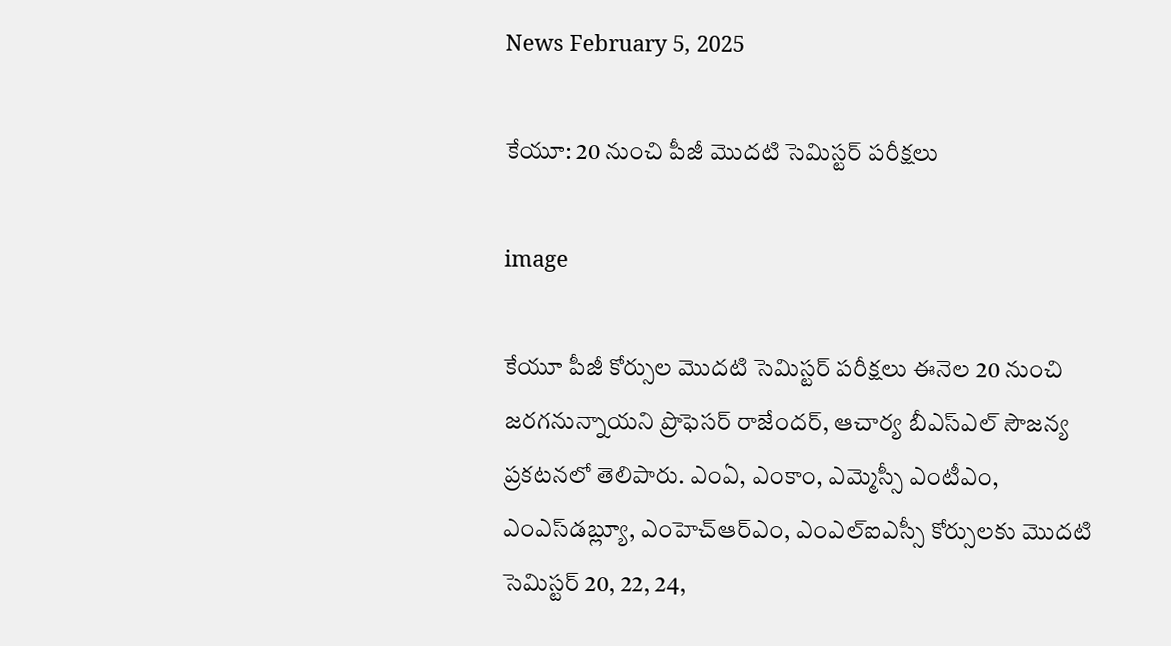News February 5, 2025

కేయూ: 20 నుంచి పీజీ మొదటి సెమిస్టర్ పరీక్షలు

image

కేయూ పీజీ కోర్సుల మొదటి సెమిస్టర్ పరీక్షలు ఈనెల 20 నుంచి జరగనున్నాయని ప్రొఫెసర్ రాజేందర్, ఆచార్య బీఎస్ఎల్ సౌజన్య ప్రకటనలో తెలిపారు. ఎంఏ, ఎంకాం, ఎమ్మెస్సీ ఎంటీఎం, ఎంఎస్‌డబ్ల్యూ, ఎంహెచ్ఆర్ఎం, ఎంఎల్ఐఎస్సీ కోర్సులకు మొదటి సెమిస్టర్ 20, 22, 24,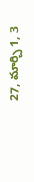27, మార్చి 1, 3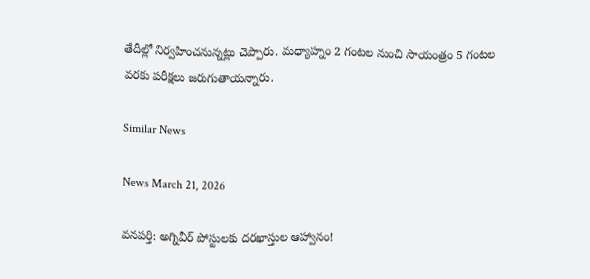తేదీల్లో నిర్వహించనున్నట్లు చెప్పారు. మధ్యాహ్నం 2 గంటల నుంచి సాయంత్రం 5 గంటల వరకు పరీక్షలు జరుగుతాయన్నారు.

Similar News

News March 21, 2026

వనపర్తి: అగ్నివీర్ పోస్టులకు దరఖాస్తుల ఆహ్వానం!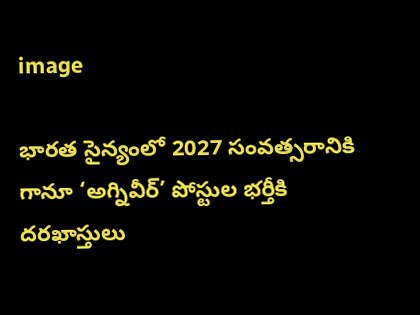image

భారత సైన్యంలో 2027 సంవత్సరానికి గానూ ‘అగ్నివీర్’ పోస్టుల భర్తీకి దరఖాస్తులు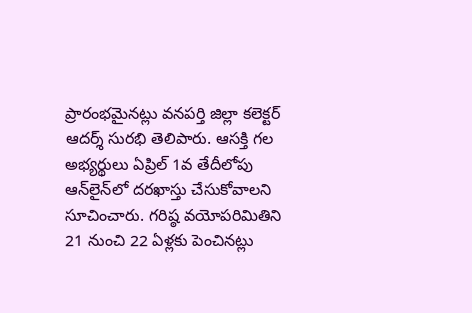ప్రారంభమైనట్లు వనపర్తి జిల్లా కలెక్టర్ ఆదర్శ్ సురభి తెలిపారు. ఆసక్తి గల అభ్యర్థులు ఏప్రిల్ 1వ తేదీలోపు ఆన్‌లైన్‌లో దరఖాస్తు చేసుకోవాలని సూచించారు. గరిష్ఠ వయోపరిమితిని 21 నుంచి 22 ఏళ్లకు పెంచినట్లు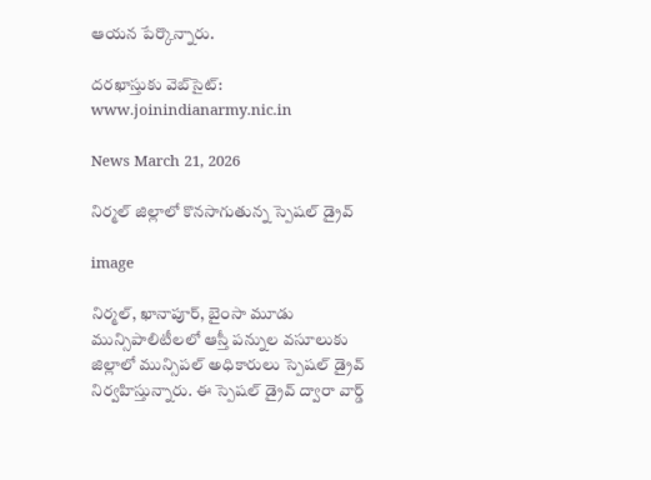ఆయన పేర్కొన్నారు.

దరఖాస్తుకు వెబ్‌సైట్:
www.joinindianarmy.nic.in

News March 21, 2026

నిర్మల్ జిల్లాలో కొనసాగుతున్న స్పెషల్ డ్రైవ్

image

నిర్మల్, ఖానాపూర్, బైంసా మూడు మున్సిపాలిటీలలో ఆస్తీ పన్నుల వసూలుకు జిల్లాలో మున్సిపల్ అధికారులు స్పెషల్ డ్రైవ్ నిర్వహిస్తున్నారు. ఈ స్పెషల్ డ్రైవ్ ద్వారా వార్డ్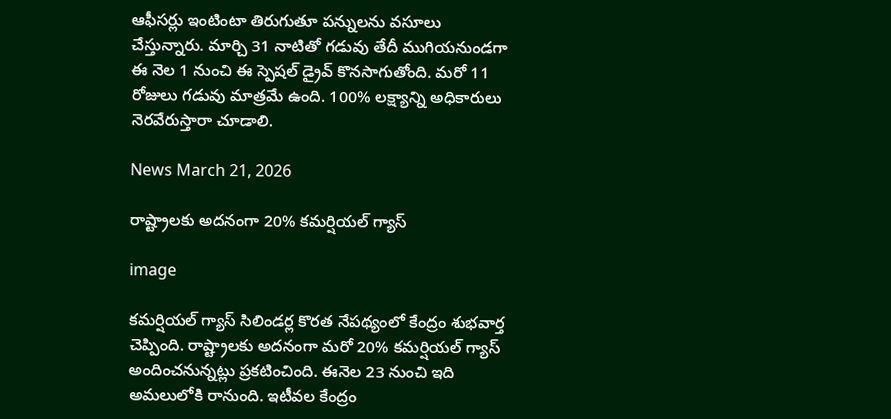ఆఫీసర్లు ఇంటింటా తిరుగుతూ పన్నులను వసూలు చేస్తున్నారు. మార్చి 31 నాటితో గడువు తేదీ ముగియనుండగా ఈ నెల 1 నుంచి ఈ స్పెషల్ డ్రైవ్ కొనసాగుతోంది. మరో 11 రోజులు గడువు మాత్రమే ఉంది. 100% లక్ష్యాన్ని అధికారులు నెరవేరుస్తారా చూడాలి.

News March 21, 2026

రాష్ట్రాలకు అదనంగా 20% కమర్షియల్ గ్యాస్

image

కమర్షియల్ గ్యాస్ సిలిండర్ల కొరత నేపథ్యంలో కేంద్రం శుభవార్త చెప్పింది. రాష్ట్రాలకు అదనంగా మరో 20% కమర్షియల్ గ్యాస్ అందించనున్నట్లు ప్రకటించింది. ఈనెల 23 నుంచి ఇది అమలులోకి రానుంది. ఇటీవల కేంద్రం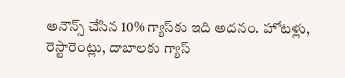అనౌన్స్ చేసిన 10% గ్యాస్‌కు ఇది అదనం. హోటళ్లు, రెస్టారెంట్లు, దాబాలకు గ్యాస్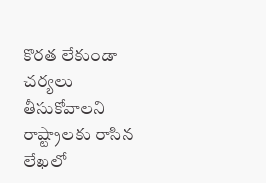కొరత లేకుండా చర్యలు తీసుకోవాలని రాష్ట్రాలకు రాసిన లేఖలో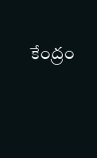కేంద్రం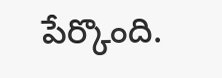పేర్కొంది.